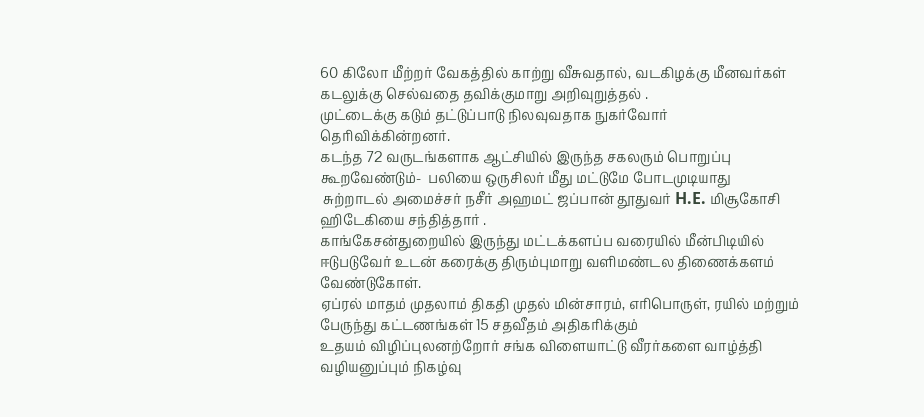60 கிலோ மீற்றர் வேகத்தில் காற்று வீசுவதால், வடகிழக்கு மீனவர்கள் கடலுக்கு செல்வதை தவிக்குமாறு அறிவுறுத்தல் .
முட்டைக்கு கடும் தட்டுப்பாடு நிலவுவதாக நுகர்வோர் தெரிவிக்கின்றனர்.
கடந்த 72 வருடங்களாக ஆட்சியில் இருந்த சகலரும் பொறுப்பு கூறவேண்டும்-  பலியை ஒருசிலர் மீது மட்டுமே போடமுடியாது
 சுற்றாடல் அமைச்சர் நசீர் அஹமட் ஜப்பான் தூதுவர் H.E. மிசூகோசி  ஹிடேகியை சந்தித்தார் .
காங்கேசன்துறையில் இருந்து மட்டக்களப்ப வரையில் மீன்பிடியில் ஈடுபடுவேர் உடன் கரைக்கு திரும்புமாறு வளிமண்டல திணைக்களம் வேண்டுகோள்.
ஏப்ரல் மாதம் முதலாம் திகதி முதல் மின்சாரம், எரிபொருள், ரயில் மற்றும் பேருந்து கட்டணங்கள் 15 சதவீதம் அதிகரிக்கும்
உதயம் விழிப்புலனற்றோர் சங்க விளையாட்டு வீரர்களை வாழ்த்தி வழியனுப்பும் நிகழ்வு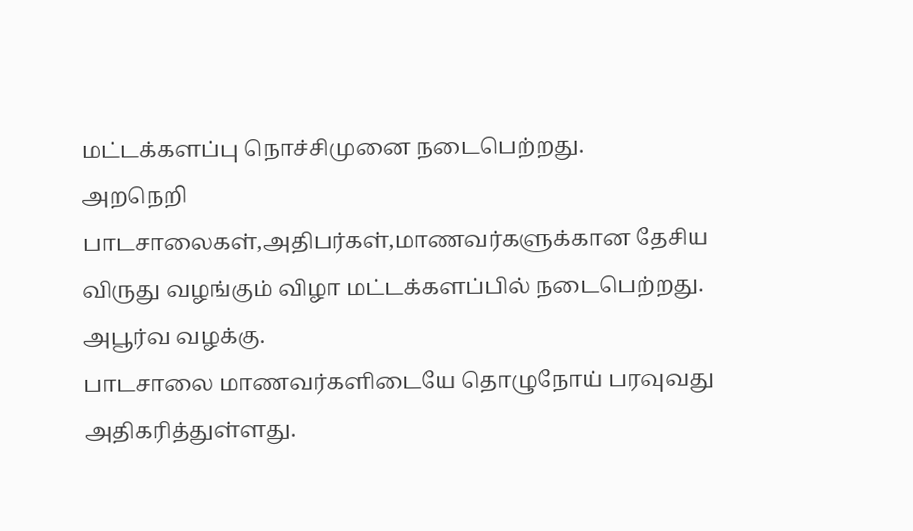மட்டக்களப்பு நொச்சிமுனை நடைபெற்றது.
அறநெறி பாடசாலைகள்,அதிபர்கள்,மாணவர்களுக்கான தேசிய விருது வழங்கும் விழா மட்டக்களப்பில் நடைபெற்றது.
அபூர்வ வழக்கு.
பாடசாலை மாணவர்களிடையே தொழுநோய் பரவுவது அதிகரித்துள்ளது.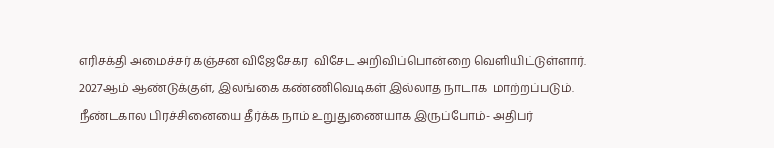எரிசக்தி அமைச்சர் கஞ்சன விஜேசேகர  விசேட அறிவிப்பொன்றை வெளியிட்டுள்ளார்.
2027ஆம் ஆண்டுக்குள், இலங்கை கண்ணிவெடிகள் இல்லாத நாடாக  மாற்றப்படும்.
நீண்டகால பிரச்சினையை தீர்க்க நாம் உறுதுணையாக இருப்போம்- அதிபர்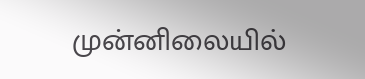முன்னிலையில்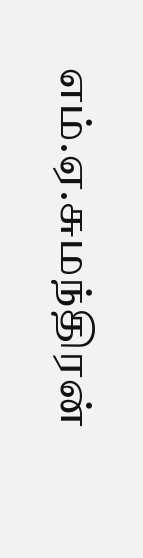எம்.ஏ.சுமந்திரன்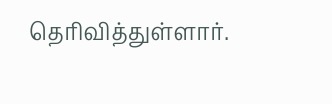தெரிவித்துள்ளார்.